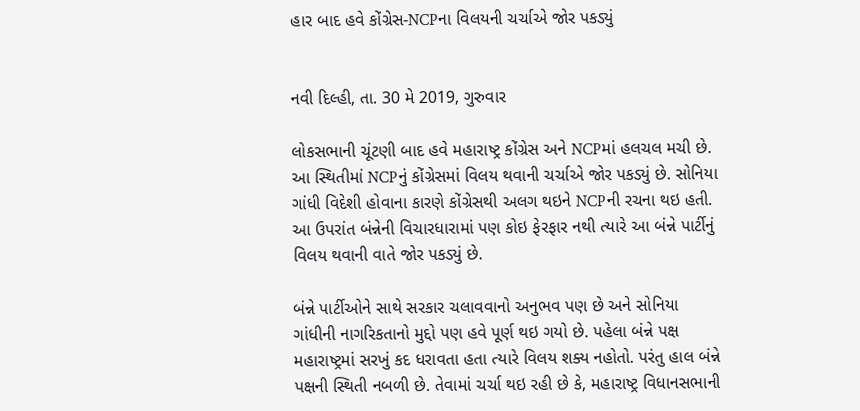હાર બાદ હવે કોંગ્રેસ-NCPના વિલયની ચર્ચાએ જોર પકડ્યું


નવી દિલ્હી, તા. 30 મે 2019, ગુરુવાર

લોકસભાની ચૂંટણી બાદ હવે મહારાષ્ટ્ર કોંગ્રેસ અને NCPમાં હલચલ મચી છે. આ સ્થિતીમાં NCPનું કોંગ્રેસમાં વિલય થવાની ચર્ચાએ જોર પકડ્યું છે. સોનિયા ગાંધી વિદેશી હોવાના કારણે કોંગ્રેસથી અલગ થઇને NCPની રચના થઇ હતી. આ ઉપરાંત બંન્નેની વિચારધારામાં પણ કોઇ ફેરફાર નથી ત્યારે આ બંન્ને પાર્ટીનું વિલય થવાની વાતે જોર પકડ્યું છે.

બંન્ને પાર્ટીઓને સાથે સરકાર ચલાવવાનો અનુભવ પણ છે અને સોનિયા ગાંધીની નાગરિકતાનો મુદ્દો પણ હવે પૂર્ણ થઇ ગયો છે. પહેલા બંન્ને પક્ષ મહારાષ્ટ્રમાં સરખું કદ ધરાવતા હતા ત્યારે વિલય શક્ય નહોતો. પરંતુ હાલ બંન્ને પક્ષની સ્થિતી નબળી છે. તેવામાં ચર્ચા થઇ રહી છે કે, મહારાષ્ટ્ર વિધાનસભાની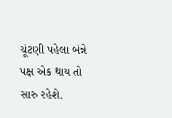ચૂંટણી પહેલા બંન્ને પક્ષ એક થાય તો સારુ રહેશે.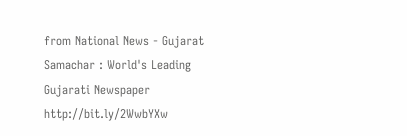from National News - Gujarat Samachar : World's Leading Gujarati Newspaper http://bit.ly/2WwbYXw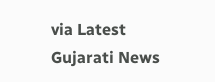via Latest Gujarati News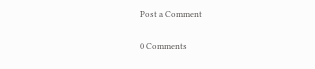Post a Comment

0 Comments